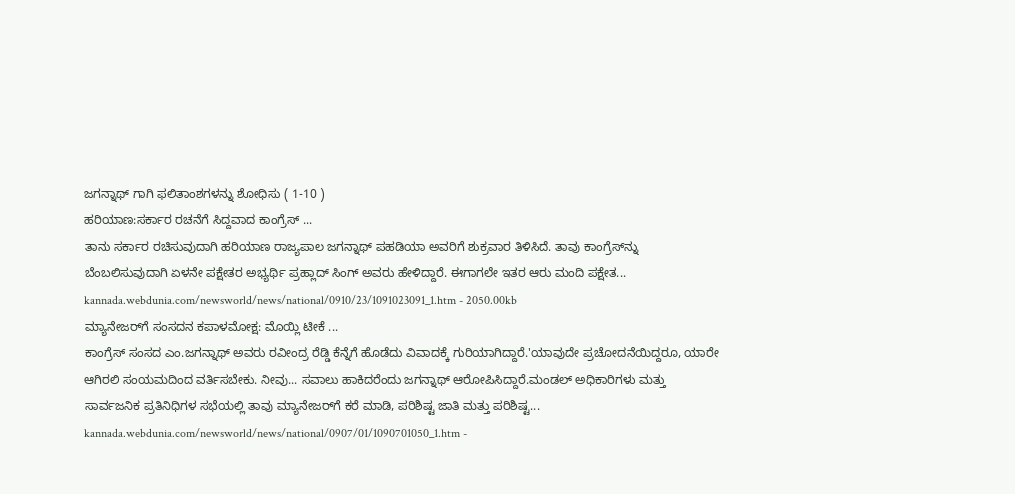ಜಗನ್ನಾಥ್ ಗಾಗಿ ಫಲಿತಾಂಶಗಳನ್ನು ಶೋಧಿಸು ( 1-10 )
ಹರಿಯಾಣ:ಸರ್ಕಾರ ರಚನೆಗೆ ಸಿದ್ದವಾದ ಕಾಂಗ್ರೆಸ್ ...
ತಾನು ಸರ್ಕಾರ ರಚಿಸುವುದಾಗಿ ಹರಿಯಾಣ ರಾಜ್ಯಪಾಲ ಜಗನ್ನಾಥ್ ಪಹಡಿಯಾ ಅವರಿಗೆ ಶುಕ್ರವಾರ ತಿಳಿಸಿದೆ. ತಾವು ಕಾಂಗ್ರೆಸ್‌ನ್ನು ಬೆಂಬಲಿಸುವುದಾಗಿ ಏಳನೇ ಪಕ್ಷೇತರ ಅಭ್ಯರ್ಥಿ ಪ್ರಹ್ಲಾದ್ ಸಿಂಗ್ ಅವರು ಹೇಳಿದ್ದಾರೆ. ಈಗಾಗಲೇ ಇತರ ಆರು ಮಂದಿ ಪಕ್ಷೇತ...
kannada.webdunia.com/newsworld/news/national/0910/23/1091023091_1.htm - 2050.00kb
ಮ್ಯಾನೇಜರ್‌ಗೆ ಸಂಸದನ ಕಪಾಳಮೋಕ್ಷ: ಮೊಯ್ಲಿ ಟೀಕೆ ...
ಕಾಂಗ್ರೆಸ್ ಸಂಸದ ಎಂ.ಜಗನ್ನಾಥ್ ಅವರು ರವೀಂದ್ರ ರೆಡ್ಡಿ ಕೆನ್ನೆಗೆ ಹೊಡೆದು ವಿವಾದಕ್ಕೆ ಗುರಿಯಾಗಿದ್ದಾರೆ.'ಯಾವುದೇ ಪ್ರಚೋದನೆಯಿದ್ದರೂ, ಯಾರೇ ಆಗಿರಲಿ ಸಂಯಮದಿಂದ ವರ್ತಿಸಬೇಕು. ನೀವು... ಸವಾಲು ಹಾಕಿದರೆಂದು ಜಗನ್ನಾಥ್ ಆರೋಪಿಸಿದ್ದಾರೆ.ಮಂಡಲ್ ಅಧಿಕಾರಿಗಳು ಮತ್ತು ಸಾರ್ವಜನಿಕ ಪ್ರತಿನಿಧಿಗಳ ಸಭೆಯಲ್ಲಿ ತಾವು ಮ್ಯಾನೇಜರ್‌ಗೆ ಕರೆ ಮಾಡಿ, ಪರಿಶಿಷ್ಟ ಜಾತಿ ಮತ್ತು ಪರಿಶಿಷ್ಟ...
kannada.webdunia.com/newsworld/news/national/0907/01/1090701050_1.htm -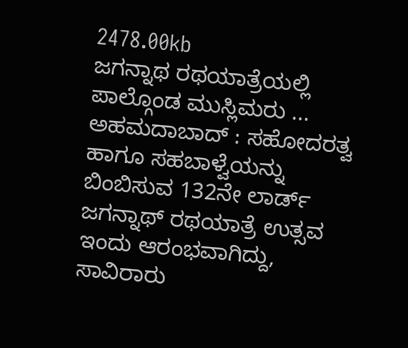2478.00kb
ಜಗನ್ನಾಥ ರಥಯಾತ್ರೆಯಲ್ಲಿ ಪಾಲ್ಗೊಂಡ ಮುಸ್ಲಿಮರು ...
ಅಹಮದಾಬಾದ್ : ಸಹೋದರತ್ವ ಹಾಗೂ ಸಹಬಾಳ್ವೆಯನ್ನು ಬಿಂಬಿಸುವ 132ನೇ ಲಾರ್ಡ್ ಜಗನ್ನಾಥ್ ರಥಯಾತ್ರೆ ಉತ್ಸವ ಇಂದು ಆರಂಭವಾಗಿದ್ದು, ಸಾವಿರಾರು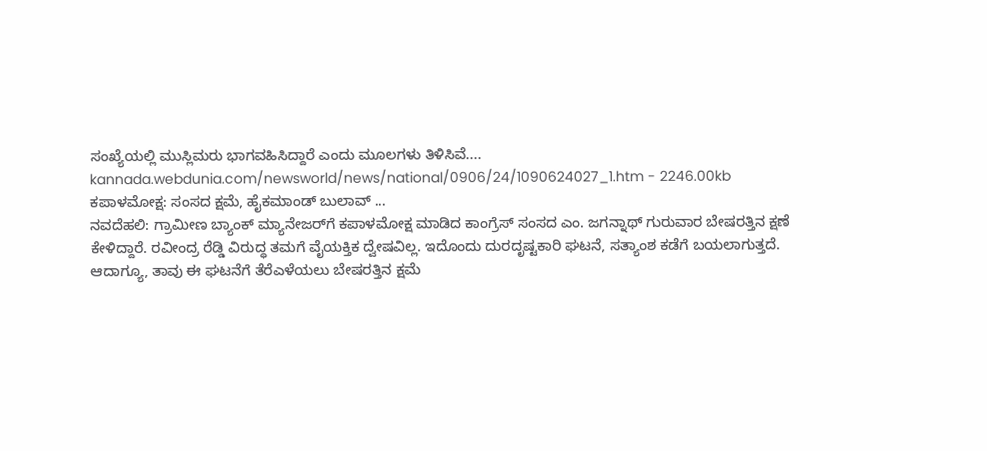ಸಂಖ್ಯೆಯಲ್ಲಿ ಮುಸ್ಲಿಮರು ಭಾಗವಹಿಸಿದ್ದಾರೆ ಎಂದು ಮೂಲಗಳು ತಿಳಿಸಿವೆ....
kannada.webdunia.com/newsworld/news/national/0906/24/1090624027_1.htm - 2246.00kb
ಕಪಾಳಮೋಕ್ಷ: ಸಂಸದ ಕ್ಷಮೆ, ಹೈಕಮಾಂಡ್ ಬುಲಾವ್ ...
ನವದೆಹಲಿ: ಗ್ರಾಮೀಣ ಬ್ಯಾಂಕ್ ಮ್ಯಾನೇಜರ್‌ಗೆ ಕಪಾಳಮೋಕ್ಷ ಮಾಡಿದ ಕಾಂಗ್ರೆಸ್ ಸಂಸದ ಎಂ. ಜಗನ್ನಾಥ್ ಗುರುವಾರ ಬೇಷರತ್ತಿನ ಕ್ಷಣೆ ಕೇಳಿದ್ದಾರೆ. ರವೀಂದ್ರ ರೆಡ್ಡಿ ವಿರುದ್ಧ ತಮಗೆ ವೈಯಕ್ತಿಕ ದ್ವೇಷವಿಲ್ಲ. ಇದೊಂದು ದುರದೃಷ್ಟಕಾರಿ ಘಟನೆ, ಸತ್ಯಾಂಶ ಕಡೆಗೆ ಬಯಲಾಗುತ್ತದೆ. ಆದಾಗ್ಯೂ, ತಾವು ಈ ಘಟನೆಗೆ ತೆರೆಎಳೆಯಲು ಬೇಷರತ್ತಿನ ಕ್ಷಮೆ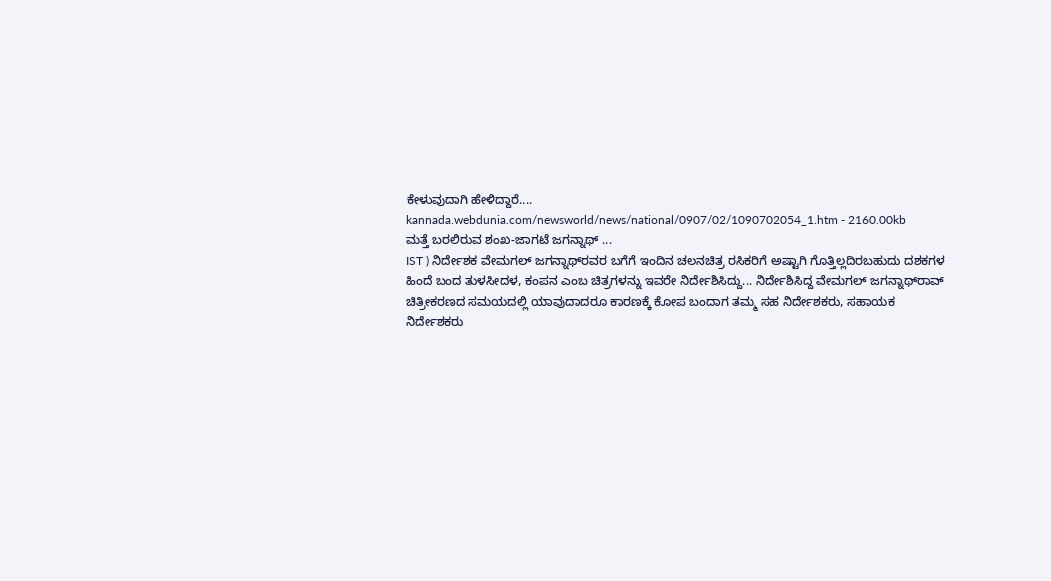ಕೇಳುವುದಾಗಿ ಹೇಳಿದ್ದಾರೆ....
kannada.webdunia.com/newsworld/news/national/0907/02/1090702054_1.htm - 2160.00kb
ಮತ್ತೆ ಬರಲಿರುವ ಶಂಖ-ಜಾಗಟೆ ಜಗನ್ನಾಥ್ ...
IST ) ನಿರ್ದೇಶಕ ವೇಮಗಲ್ ಜಗನ್ನಾಥ್‌ರವರ ಬಗೆಗೆ ಇಂದಿನ ಚಲನಚಿತ್ರ ರಸಿಕರಿಗೆ ಅಷ್ಟಾಗಿ ಗೊತ್ತಿಲ್ಲದಿರಬಹುದು ದಶಕಗಳ ಹಿಂದೆ ಬಂದ ತುಳಸೀದಳ, ಕಂಪನ ಎಂಬ ಚಿತ್ರಗಳನ್ನು ಇವರೇ ನಿರ್ದೇಶಿಸಿದ್ದು... ನಿರ್ದೇಶಿಸಿದ್ದ ವೇಮಗಲ್ ಜಗನ್ನಾಥ್‌ರಾವ್‌ ಚಿತ್ರೀಕರಣದ ಸಮಯದಲ್ಲಿ ಯಾವುದಾದರೂ ಕಾರಣಕ್ಕೆ ಕೋಪ ಬಂದಾಗ ತಮ್ಮ ಸಹ ನಿರ್ದೇಶಕರು, ಸಹಾಯಕ ನಿರ್ದೇಶಕರು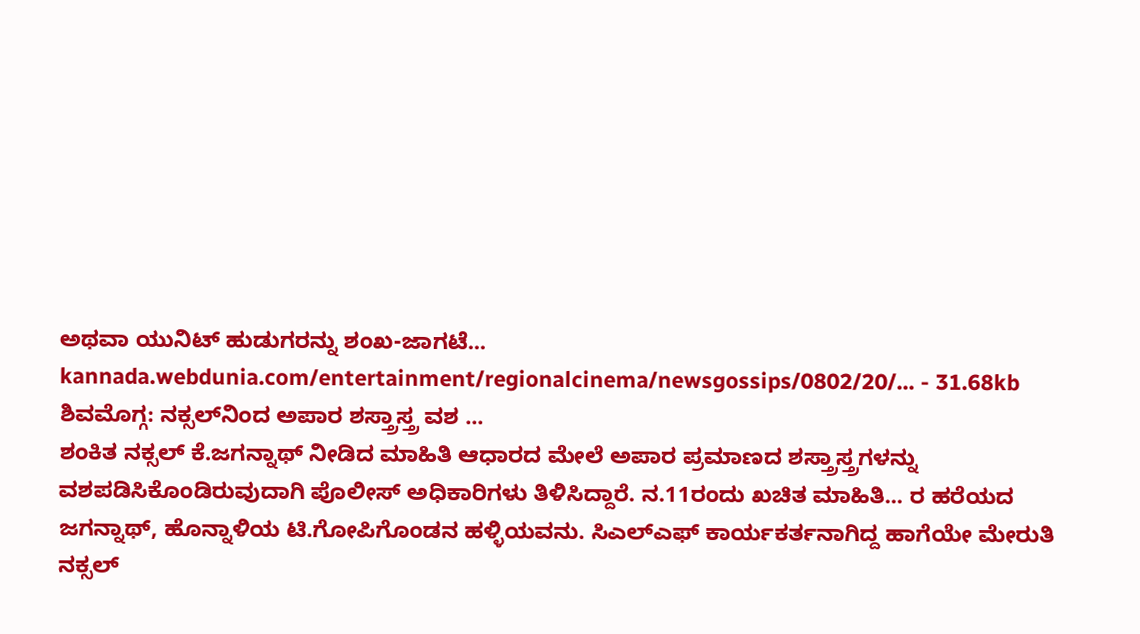ಅಥವಾ ಯುನಿಟ್ ಹುಡುಗರನ್ನು ಶಂಖ-ಜಾಗಟೆ...
kannada.webdunia.com/entertainment/regionalcinema/newsgossips/0802/20/... - 31.68kb
ಶಿವಮೊಗ್ಗ: ನಕ್ಸಲ್‌ನಿಂದ ಅಪಾರ ಶಸ್ತ್ರಾಸ್ತ್ರ ವಶ ...
ಶಂಕಿತ ನಕ್ಸಲ್ ಕೆ.ಜಗನ್ನಾಥ್ ನೀಡಿದ ಮಾಹಿತಿ ಆಧಾರದ ಮೇಲೆ ಅಪಾರ ಪ್ರಮಾಣದ ಶಸ್ತ್ರಾಸ್ತ್ರಗಳನ್ನು ವಶಪಡಿಸಿಕೊಂಡಿರುವುದಾಗಿ ಪೊಲೀಸ್ ಅಧಿಕಾರಿಗಳು ತಿಳಿಸಿದ್ದಾರೆ. ನ.11ರಂದು ಖಚಿತ ಮಾಹಿತಿ... ರ ಹರೆಯದ ಜಗನ್ನಾಥ್, ಹೊನ್ನಾಳಿಯ ಟಿ.ಗೋಪಿಗೊಂಡನ ಹಳ್ಳಿಯವನು. ಸಿಎಲ್ಎಫ್ ಕಾರ್ಯಕರ್ತನಾಗಿದ್ದ ಹಾಗೆಯೇ ಮೇರುತಿ ನಕ್ಸಲ್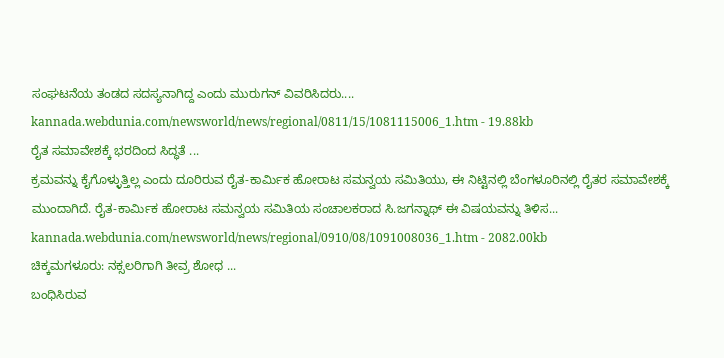ಸಂಘಟನೆಯ ತಂಡದ ಸದಸ್ಯನಾಗಿದ್ದ ಎಂದು ಮುರುಗನ್ ವಿವರಿಸಿದರು....
kannada.webdunia.com/newsworld/news/regional/0811/15/1081115006_1.htm - 19.88kb
ರೈತ ಸಮಾವೇಶಕ್ಕೆ ಭರದಿಂದ ಸಿದ್ಧತೆ ...
ಕ್ರಮವನ್ನು ಕೈಗೊಳ್ಳುತ್ತಿಲ್ಲ ಎಂದು ದೂರಿರುವ ರೈತ-ಕಾರ್ಮಿಕ ಹೋರಾಟ ಸಮನ್ವಯ ಸಮಿತಿಯು, ಈ ನಿಟ್ಟಿನಲ್ಲಿ ಬೆಂಗಳೂರಿನಲ್ಲಿ ರೈತರ ಸಮಾವೇಶಕ್ಕೆ ಮುಂದಾಗಿದೆ. ರೈತ-ಕಾರ್ಮಿಕ ಹೋರಾಟ ಸಮನ್ವಯ ಸಮಿತಿಯ ಸಂಚಾಲಕರಾದ ಸಿ.ಜಗನ್ನಾಥ್ ಈ ವಿಷಯವನ್ನು ತಿಳಿಸ...
kannada.webdunia.com/newsworld/news/regional/0910/08/1091008036_1.htm - 2082.00kb
ಚಿಕ್ಕಮಗಳೂರು: ನಕ್ಸಲರಿಗಾಗಿ ತೀವ್ರ ಶೋಧ ...
ಬಂಧಿಸಿರುವ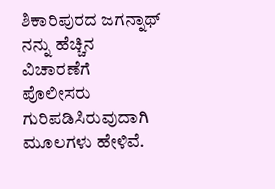ಶಿಕಾರಿಪುರದ ಜಗನ್ನಾಥ್ ನನ್ನು ಹೆಚ್ಚಿನ ವಿಚಾರಣೆಗೆ ಪೊಲೀಸರು ಗುರಿಪಡಿಸಿರುವುದಾಗಿ ಮೂಲಗಳು ಹೇಳಿವೆ.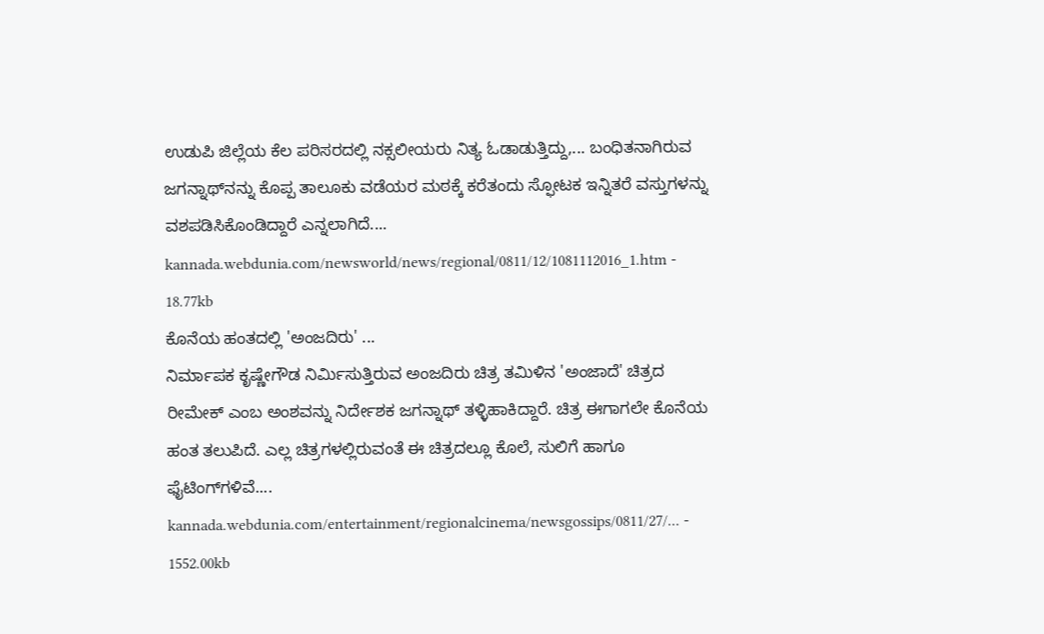ಉಡುಪಿ ಜಿಲ್ಲೆಯ ಕೆಲ ಪರಿಸರದಲ್ಲಿ ನಕ್ಸಲೀಯರು ನಿತ್ಯ ಓಡಾಡುತ್ತಿದ್ದು,... ಬಂಧಿತನಾಗಿರುವ ಜಗನ್ನಾಥ್‌ನನ್ನು ಕೊಪ್ಪ ತಾಲೂಕು ವಡೆಯರ ಮಠಕ್ಕೆ ಕರೆತಂದು ಸ್ಫೋಟಕ ಇನ್ನಿತರೆ ವಸ್ತುಗಳನ್ನು ವಶಪಡಿಸಿಕೊಂಡಿದ್ದಾರೆ ಎನ್ನಲಾಗಿದೆ....
kannada.webdunia.com/newsworld/news/regional/0811/12/1081112016_1.htm - 18.77kb
ಕೊನೆಯ ಹಂತದಲ್ಲಿ 'ಅಂಜದಿರು' ...
ನಿರ್ಮಾಪಕ ಕೃಷ್ಣೇಗೌಡ ನಿರ್ಮಿಸುತ್ತಿರುವ ಅಂಜದಿರು ಚಿತ್ರ ತಮಿಳಿನ 'ಅಂಜಾದೆ' ಚಿತ್ರದ ರೀಮೇಕ್ ಎಂಬ ಅಂಶವನ್ನು ನಿರ್ದೇಶಕ ಜಗನ್ನಾಥ್ ತಳ್ಳಿಹಾಕಿದ್ದಾರೆ. ಚಿತ್ರ ಈಗಾಗಲೇ ಕೊನೆಯ ಹಂತ ತಲುಪಿದೆ. ಎಲ್ಲ ಚಿತ್ರಗಳಲ್ಲಿರುವಂತೆ ಈ ಚಿತ್ರದಲ್ಲೂ ಕೊಲೆ, ಸುಲಿಗೆ ಹಾಗೂ ಫೈಟಿಂಗ್‌ಗಳಿವೆ....
kannada.webdunia.com/entertainment/regionalcinema/newsgossips/0811/27/... - 1552.00kb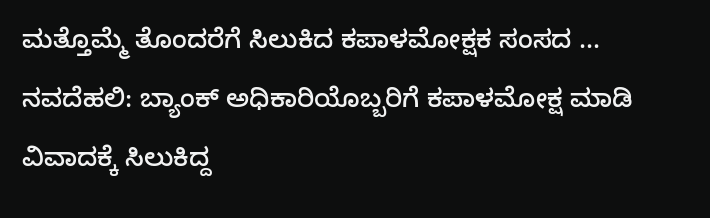ಮತ್ತೊಮ್ಮೆ ತೊಂದರೆಗೆ ಸಿಲುಕಿದ ಕಪಾಳಮೋಕ್ಷಕ ಸಂಸದ ...
ನವದೆಹಲಿ: ಬ್ಯಾಂಕ್ ಅಧಿಕಾರಿಯೊಬ್ಬರಿಗೆ ಕಪಾಳಮೋಕ್ಷ ಮಾಡಿ ವಿವಾದಕ್ಕೆ ಸಿಲುಕಿದ್ದ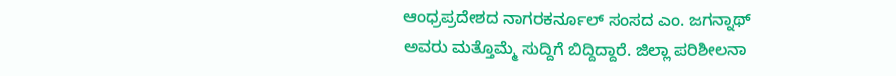ಆಂಧ್ರಪ್ರದೇಶದ ನಾಗರಕರ್ನೂಲ್ ಸಂಸದ ಎಂ. ಜಗನ್ನಾಥ್ ಅವರು ಮತ್ತೊಮ್ಮೆ ಸುದ್ದಿಗೆ ಬಿದ್ದಿದ್ದಾರೆ. ಜಿಲ್ಲಾ ಪರಿಶೀಲನಾ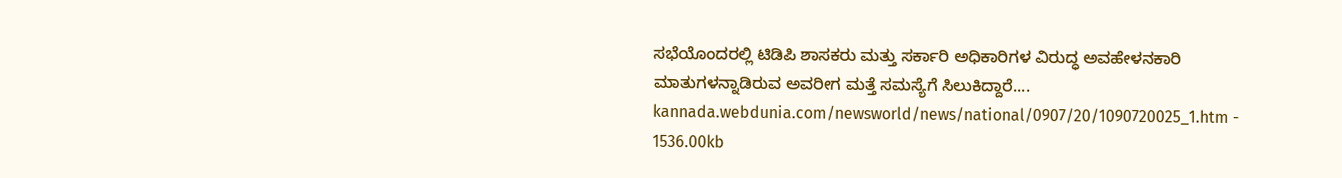ಸಭೆಯೊಂದರಲ್ಲಿ ಟಿಡಿಪಿ ಶಾಸಕರು ಮತ್ತು ಸರ್ಕಾರಿ ಅಧಿಕಾರಿಗಳ ವಿರುದ್ಧ ಅವಹೇಳನಕಾರಿ ಮಾತುಗಳನ್ನಾಡಿರುವ ಅವರೀಗ ಮತ್ತೆ ಸಮಸ್ಯೆಗೆ ಸಿಲುಕಿದ್ದಾರೆ....
kannada.webdunia.com/newsworld/news/national/0907/20/1090720025_1.htm - 1536.00kb